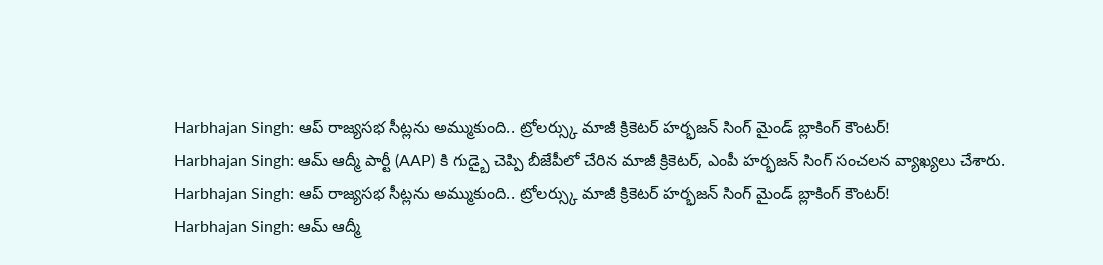Harbhajan Singh: ఆప్ రాజ్యసభ సీట్లను అమ్ముకుంది.. ట్రోలర్స్కు మాజీ క్రికెటర్ హర్భజన్ సింగ్ మైండ్ బ్లాకింగ్ కౌంటర్!
Harbhajan Singh: ఆమ్ ఆద్మీ పార్టీ (AAP) కి గుడ్బై చెప్పి బీజేపీలో చేరిన మాజీ క్రికెటర్, ఎంపీ హర్భజన్ సింగ్ సంచలన వ్యాఖ్యలు చేశారు.
Harbhajan Singh: ఆప్ రాజ్యసభ సీట్లను అమ్ముకుంది.. ట్రోలర్స్కు మాజీ క్రికెటర్ హర్భజన్ సింగ్ మైండ్ బ్లాకింగ్ కౌంటర్!
Harbhajan Singh: ఆమ్ ఆద్మీ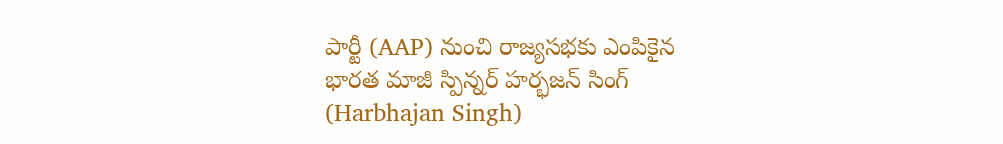పార్టీ (AAP) నుంచి రాజ్యసభకు ఎంపికైన భారత మాజీ స్పిన్నర్ హర్భజన్ సింగ్ (Harbhajan Singh)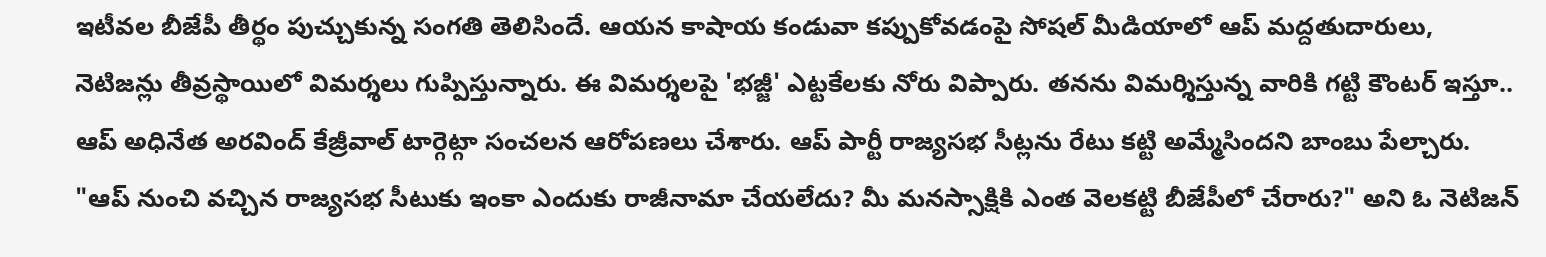ఇటీవల బీజేపీ తీర్థం పుచ్చుకున్న సంగతి తెలిసిందే. ఆయన కాషాయ కండువా కప్పుకోవడంపై సోషల్ మీడియాలో ఆప్ మద్దతుదారులు, నెటిజన్లు తీవ్రస్థాయిలో విమర్శలు గుప్పిస్తున్నారు. ఈ విమర్శలపై 'భజ్జీ' ఎట్టకేలకు నోరు విప్పారు. తనను విమర్శిస్తున్న వారికి గట్టి కౌంటర్ ఇస్తూ.. ఆప్ అధినేత అరవింద్ కేజ్రీవాల్ టార్గెట్గా సంచలన ఆరోపణలు చేశారు. ఆప్ పార్టీ రాజ్యసభ సీట్లను రేటు కట్టి అమ్మేసిందని బాంబు పేల్చారు.
"ఆప్ నుంచి వచ్చిన రాజ్యసభ సీటుకు ఇంకా ఎందుకు రాజీనామా చేయలేదు? మీ మనస్సాక్షికి ఎంత వెలకట్టి బీజేపీలో చేరారు?" అని ఓ నెటిజన్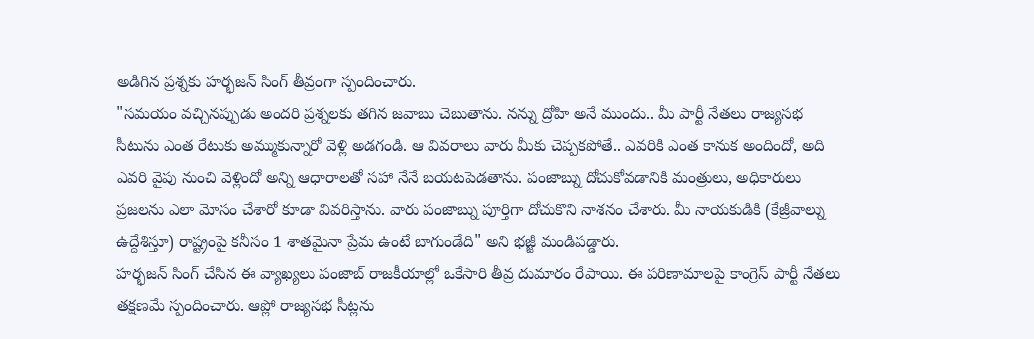అడిగిన ప్రశ్నకు హర్భజన్ సింగ్ తీవ్రంగా స్పందించారు.
"సమయం వచ్చినప్పుడు అందరి ప్రశ్నలకు తగిన జవాబు చెబుతాను. నన్ను ద్రోహి అనే ముందు.. మీ పార్టీ నేతలు రాజ్యసభ సీటును ఎంత రేటుకు అమ్ముకున్నారో వెళ్లి అడగండి. ఆ వివరాలు వారు మీకు చెప్పకపోతే.. ఎవరికి ఎంత కానుక అందిందో, అది ఎవరి వైపు నుంచి వెళ్లిందో అన్ని ఆధారాలతో సహా నేనే బయటపెడతాను. పంజాబ్ను దోచుకోవడానికి మంత్రులు, అధికారులు ప్రజలను ఎలా మోసం చేశారో కూడా వివరిస్తాను. వారు పంజాబ్ను పూర్తిగా దోచుకొని నాశనం చేశారు. మీ నాయకుడికి (కేజ్రీవాల్ను ఉద్దేశిస్తూ) రాష్ట్రంపై కనీసం 1 శాతమైనా ప్రేమ ఉంటే బాగుండేది" అని భజ్జీ మండిపడ్డారు.
హర్భజన్ సింగ్ చేసిన ఈ వ్యాఖ్యలు పంజాబ్ రాజకీయాల్లో ఒకేసారి తీవ్ర దుమారం రేపాయి. ఈ పరిణామాలపై కాంగ్రెస్ పార్టీ నేతలు తక్షణమే స్పందించారు. ఆప్లో రాజ్యసభ సీట్లను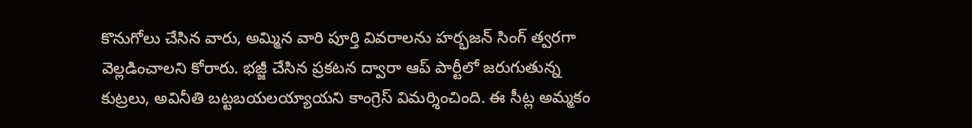కొనుగోలు చేసిన వారు, అమ్మిన వారి పూర్తి వివరాలను హర్భజన్ సింగ్ త్వరగా వెల్లడించాలని కోరారు. భజ్జీ చేసిన ప్రకటన ద్వారా ఆప్ పార్టీలో జరుగుతున్న కుట్రలు, అవినీతి బట్టబయలయ్యాయని కాంగ్రెస్ విమర్శించింది. ఈ సీట్ల అమ్మకం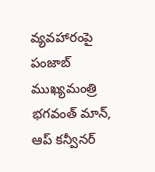వ్యవహారంపై పంజాబ్ ముఖ్యమంత్రి భగవంత్ మాన్, ఆప్ కన్వీనర్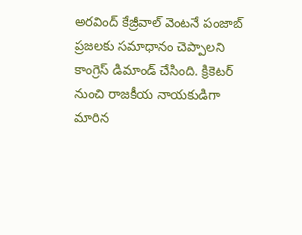అరవింద్ కేజ్రీవాల్ వెంటనే పంజాబ్ ప్రజలకు సమాధానం చెప్పాలని కాంగ్రెస్ డిమాండ్ చేసింది. క్రికెటర్ నుంచి రాజకీయ నాయకుడిగా మారిన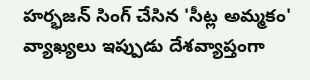హర్భజన్ సింగ్ చేసిన 'సీట్ల అమ్మకం' వ్యాఖ్యలు ఇప్పుడు దేశవ్యాప్తంగా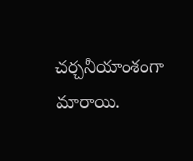చర్చనీయాంశంగా మారాయి.